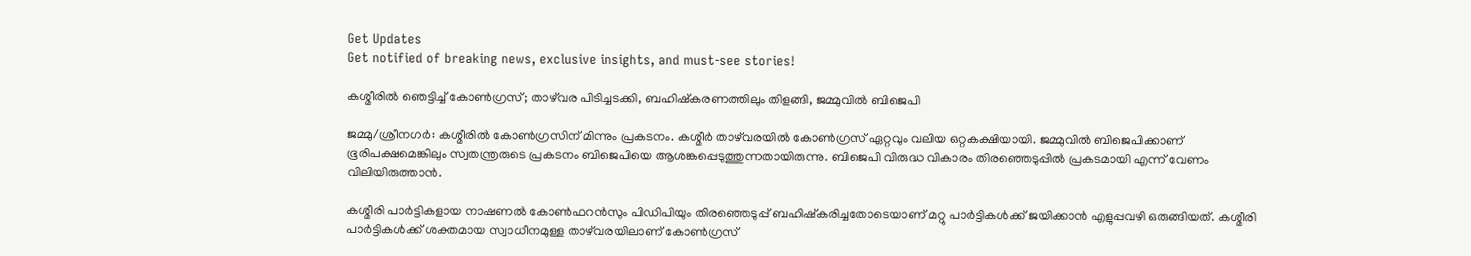Get Updates
Get notified of breaking news, exclusive insights, and must-see stories!

കശ്മീരില്‍ ഞെട്ടിച്ച് കോണ്‍ഗ്രസ്; താഴ്‌വര പിടിച്ചടക്കി, ബഹിഷ്‌കരണത്തിലും തിളങ്ങി, ജമ്മുവില്‍ ബിജെപി

ജമ്മു/ശ്രീനഗര്‍: കശ്മീരില്‍ കോണ്‍ഗ്രസിന് മിന്നും പ്രകടനം. കശ്മീര്‍ താഴ്‌വരയില്‍ കോണ്‍ഗ്രസ് ഏറ്റവും വലിയ ഒറ്റകക്ഷിയായി. ജമ്മുവില്‍ ബിജെപിക്കാണ് ഭൂരിപക്ഷമെങ്കിലും സ്വതന്ത്രരുടെ പ്രകടനം ബിജെപിയെ ആശങ്കപ്പെടുത്തുന്നതായിരുന്നു. ബിജെപി വിരുദ്ധ വികാരം തിരഞ്ഞെടുപ്പില്‍ പ്രകടമായി എന്ന് വേണം വിലിയിരുത്താന്‍.

കശ്മീരി പാര്‍ട്ടികളായ നാഷണല്‍ കോണ്‍ഫറന്‍സും പിഡിപിയും തിരഞ്ഞെടുപ്പ് ബഹിഷ്‌കരിച്ചതോടെയാണ് മറ്റു പാര്‍ട്ടികള്‍ക്ക് ജയിക്കാന്‍ എളുപ്പവഴി ഒരുങ്ങിയത്. കശ്മീരി പാര്‍ട്ടികള്‍ക്ക് ശക്തമായ സ്വാധീനമുള്ള താഴ്‌വരയിലാണ് കോണ്‍ഗ്രസ്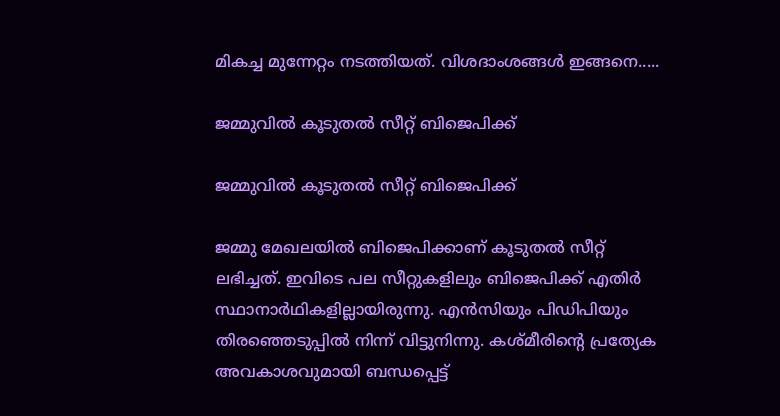മികച്ച മുന്നേറ്റം നടത്തിയത്. വിശദാംശങ്ങള്‍ ഇങ്ങനെ.....

ജമ്മുവില്‍ കൂടുതല്‍ സീറ്റ് ബിജെപിക്ക്

ജമ്മുവില്‍ കൂടുതല്‍ സീറ്റ് ബിജെപിക്ക്

ജമ്മു മേഖലയില്‍ ബിജെപിക്കാണ് കൂടുതല്‍ സീറ്റ് ലഭിച്ചത്. ഇവിടെ പല സീറ്റുകളിലും ബിജെപിക്ക് എതിര്‍ സ്ഥാനാര്‍ഥികളില്ലായിരുന്നു. എന്‍സിയും പിഡിപിയും തിരഞ്ഞെടുപ്പില്‍ നിന്ന് വിട്ടുനിന്നു. കശ്മീരിന്റെ പ്രത്യേക അവകാശവുമായി ബന്ധപ്പെട്ട്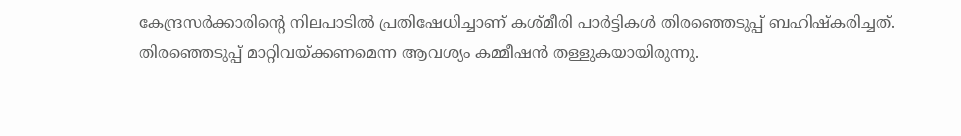കേന്ദ്രസര്‍ക്കാരിന്റെ നിലപാടില്‍ പ്രതിഷേധിച്ചാണ് കശ്മീരി പാര്‍ട്ടികള്‍ തിരഞ്ഞെടുപ്പ് ബഹിഷ്‌കരിച്ചത്. തിരഞ്ഞെടുപ്പ് മാറ്റിവയ്ക്കണമെന്ന ആവശ്യം കമ്മീഷന്‍ തള്ളുകയായിരുന്നു.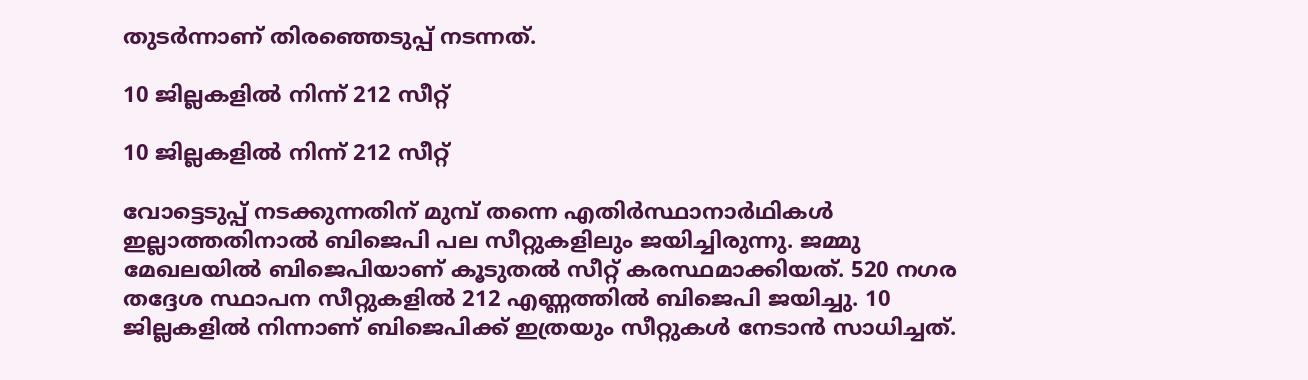തുടര്‍ന്നാണ് തിരഞ്ഞെടുപ്പ് നടന്നത്.

10 ജില്ലകളില്‍ നിന്ന് 212 സീറ്റ്

10 ജില്ലകളില്‍ നിന്ന് 212 സീറ്റ്

വോട്ടെടുപ്പ് നടക്കുന്നതിന് മുമ്പ് തന്നെ എതിര്‍സ്ഥാനാര്‍ഥികള്‍ ഇല്ലാത്തതിനാല്‍ ബിജെപി പല സീറ്റുകളിലും ജയിച്ചിരുന്നു. ജമ്മു മേഖലയില്‍ ബിജെപിയാണ് കൂടുതല്‍ സീറ്റ് കരസ്ഥമാക്കിയത്. 520 നഗര തദ്ദേശ സ്ഥാപന സീറ്റുകളില്‍ 212 എണ്ണത്തില്‍ ബിജെപി ജയിച്ചു. 10 ജില്ലകളില്‍ നിന്നാണ് ബിജെപിക്ക് ഇത്രയും സീറ്റുകള്‍ നേടാന്‍ സാധിച്ചത്.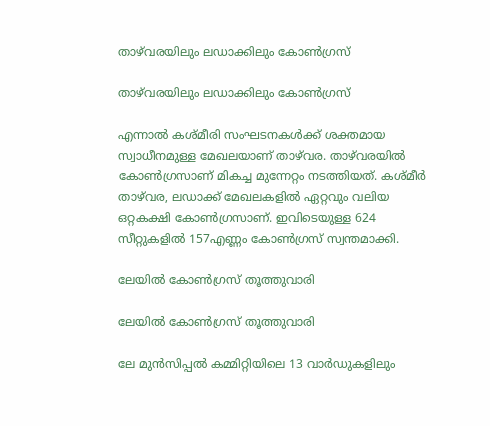താഴ്‌വരയിലും ലഡാക്കിലും കോണ്‍ഗ്രസ്

താഴ്‌വരയിലും ലഡാക്കിലും കോണ്‍ഗ്രസ്

എന്നാല്‍ കശ്മീരി സംഘടനകള്‍ക്ക് ശക്തമായ സ്വാധീനമുള്ള മേഖലയാണ് താഴ്‌വര. താഴ്‌വരയില്‍ കോണ്‍ഗ്രസാണ് മികച്ച മുന്നേറ്റം നടത്തിയത്. കശ്മീര്‍ താഴ്‌വര, ലഡാക്ക് മേഖലകളില്‍ ഏറ്റവും വലിയ ഒറ്റകക്ഷി കോണ്‍ഗ്രസാണ്. ഇവിടെയുള്ള 624 സീറ്റുകളില്‍ 157എണ്ണം കോണ്‍ഗ്രസ് സ്വന്തമാക്കി.

ലേയില്‍ കോണ്‍ഗ്രസ് തൂത്തുവാരി

ലേയില്‍ കോണ്‍ഗ്രസ് തൂത്തുവാരി

ലേ മുന്‍സിപ്പല്‍ കമ്മിറ്റിയിലെ 13 വാര്‍ഡുകളിലും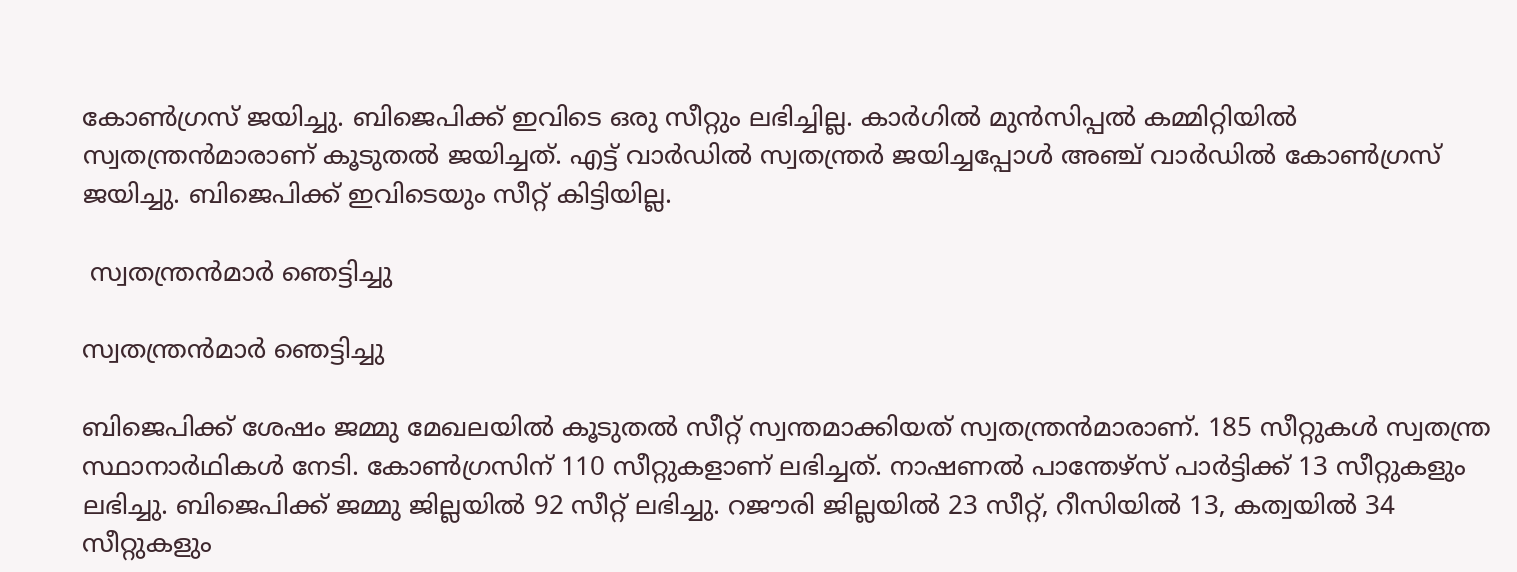കോണ്‍ഗ്രസ് ജയിച്ചു. ബിജെപിക്ക് ഇവിടെ ഒരു സീറ്റും ലഭിച്ചില്ല. കാര്‍ഗില്‍ മുന്‍സിപ്പല്‍ കമ്മിറ്റിയില്‍ സ്വതന്ത്രന്‍മാരാണ് കൂടുതല്‍ ജയിച്ചത്. എട്ട് വാര്‍ഡില്‍ സ്വതന്ത്രര്‍ ജയിച്ചപ്പോള്‍ അഞ്ച് വാര്‍ഡില്‍ കോണ്‍ഗ്രസ് ജയിച്ചു. ബിജെപിക്ക് ഇവിടെയും സീറ്റ് കിട്ടിയില്ല.

 സ്വതന്ത്രന്‍മാര്‍ ഞെട്ടിച്ചു

സ്വതന്ത്രന്‍മാര്‍ ഞെട്ടിച്ചു

ബിജെപിക്ക് ശേഷം ജമ്മു മേഖലയില്‍ കൂടുതല്‍ സീറ്റ് സ്വന്തമാക്കിയത് സ്വതന്ത്രന്‍മാരാണ്. 185 സീറ്റുകള്‍ സ്വതന്ത്ര സ്ഥാനാര്‍ഥികള്‍ നേടി. കോണ്‍ഗ്രസിന് 110 സീറ്റുകളാണ് ലഭിച്ചത്. നാഷണല്‍ പാന്തേഴ്‌സ് പാര്‍ട്ടിക്ക് 13 സീറ്റുകളും ലഭിച്ചു. ബിജെപിക്ക് ജമ്മു ജില്ലയില്‍ 92 സീറ്റ് ലഭിച്ചു. റജൗരി ജില്ലയില്‍ 23 സീറ്റ്, റീസിയില്‍ 13, കത്വയില്‍ 34 സീറ്റുകളും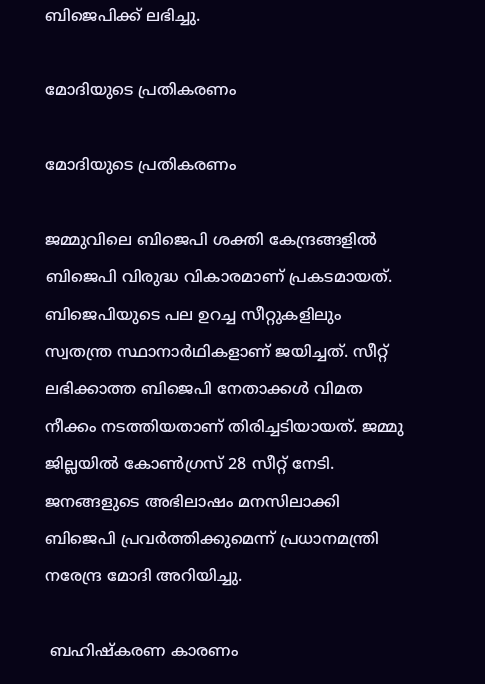ബിജെപിക്ക് ലഭിച്ചു.

മോദിയുടെ പ്രതികരണം

മോദിയുടെ പ്രതികരണം

ജമ്മുവിലെ ബിജെപി ശക്തി കേന്ദ്രങ്ങളില്‍ ബിജെപി വിരുദ്ധ വികാരമാണ് പ്രകടമായത്. ബിജെപിയുടെ പല ഉറച്ച സീറ്റുകളിലും സ്വതന്ത്ര സ്ഥാനാര്‍ഥികളാണ് ജയിച്ചത്. സീറ്റ് ലഭിക്കാത്ത ബിജെപി നേതാക്കള്‍ വിമത നീക്കം നടത്തിയതാണ് തിരിച്ചടിയായത്. ജമ്മു ജില്ലയില്‍ കോണ്‍ഗ്രസ് 28 സീറ്റ് നേടി. ജനങ്ങളുടെ അഭിലാഷം മനസിലാക്കി ബിജെപി പ്രവര്‍ത്തിക്കുമെന്ന് പ്രധാനമന്ത്രി നരേന്ദ്ര മോദി അറിയിച്ചു.

 ബഹിഷ്‌കരണ കാരണം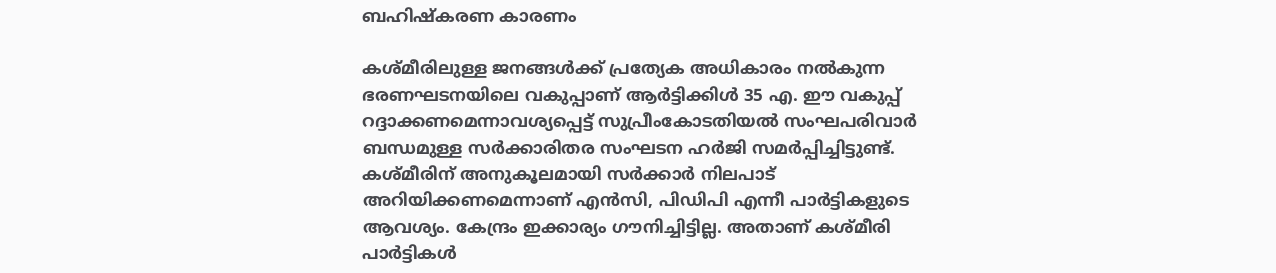ബഹിഷ്‌കരണ കാരണം

കശ്മീരിലുള്ള ജനങ്ങള്‍ക്ക് പ്രത്യേക അധികാരം നല്‍കുന്ന ഭരണഘടനയിലെ വകുപ്പാണ് ആര്‍ട്ടിക്കിള്‍ 35 എ. ഈ വകുപ്പ് റദ്ദാക്കണമെന്നാവശ്യപ്പെട്ട് സുപ്രീംകോടതിയല്‍ സംഘപരിവാര്‍ ബന്ധമുള്ള സര്‍ക്കാരിതര സംഘടന ഹര്‍ജി സമര്‍പ്പിച്ചിട്ടുണ്ട്. കശ്മീരിന് അനുകൂലമായി സര്‍ക്കാര്‍ നിലപാട് അറിയിക്കണമെന്നാണ് എന്‍സി, പിഡിപി എന്നീ പാര്‍ട്ടികളുടെ ആവശ്യം. കേന്ദ്രം ഇക്കാര്യം ഗൗനിച്ചിട്ടില്ല. അതാണ് കശ്മീരി പാര്‍ട്ടികള്‍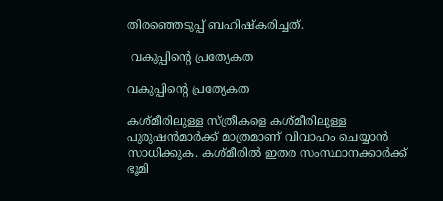തിരഞ്ഞെടുപ്പ് ബഹിഷ്‌കരിച്ചത്.

 വകുപ്പിന്റെ പ്രത്യേകത

വകുപ്പിന്റെ പ്രത്യേകത

കശ്മീരിലുള്ള സ്ത്രീകളെ കശ്മീരിലുള്ള പുരുഷന്‍മാര്‍ക്ക് മാത്രമാണ് വിവാഹം ചെയ്യാന്‍ സാധിക്കുക. കശ്മീരില്‍ ഇതര സംസ്ഥാനക്കാര്‍ക്ക് ഭൂമി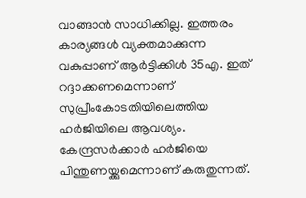വാങ്ങാന്‍ സാധിക്കില്ല. ഇത്തരം കാര്യങ്ങള്‍ വ്യക്തമാക്കുന്ന വകുപ്പാണ് ആര്‍ട്ടിക്കിള്‍ 35എ. ഇത് റദ്ദാക്കണമെന്നാണ് സുപ്രീംകോടതിയിലെത്തിയ ഹര്‍ജിയിലെ ആവശ്യം. കേന്ദ്രസര്‍ക്കാര്‍ ഹര്‍ജിയെ പിന്തുണയ്ക്കുമെന്നാണ് കരുതുന്നത്.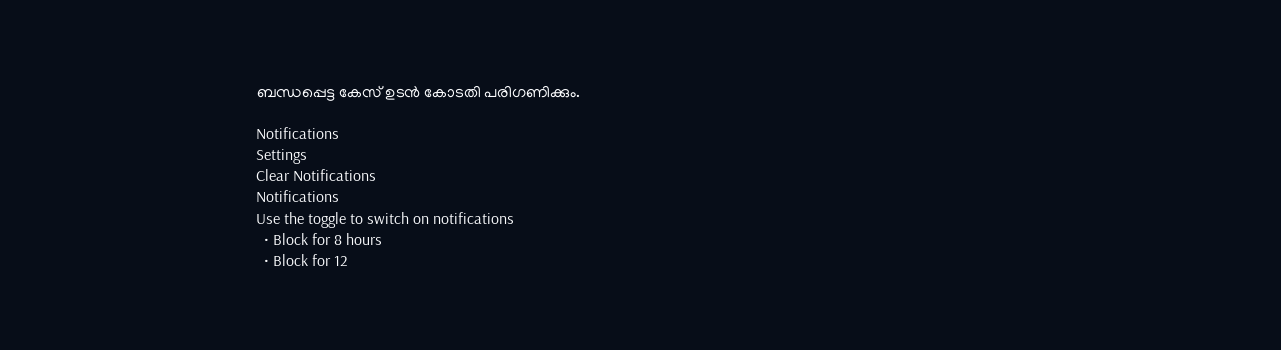ബന്ധപ്പെട്ട കേസ് ഉടന്‍ കോടതി പരിഗണിക്കും.

Notifications
Settings
Clear Notifications
Notifications
Use the toggle to switch on notifications
  • Block for 8 hours
  • Block for 12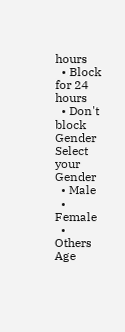hours
  • Block for 24 hours
  • Don't block
Gender
Select your Gender
  • Male
  • Female
  • Others
Age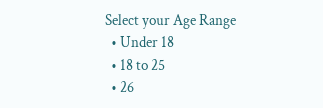Select your Age Range
  • Under 18
  • 18 to 25
  • 26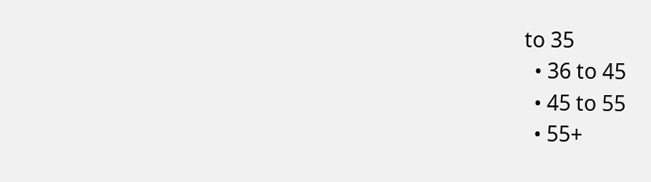to 35
  • 36 to 45
  • 45 to 55
  • 55+